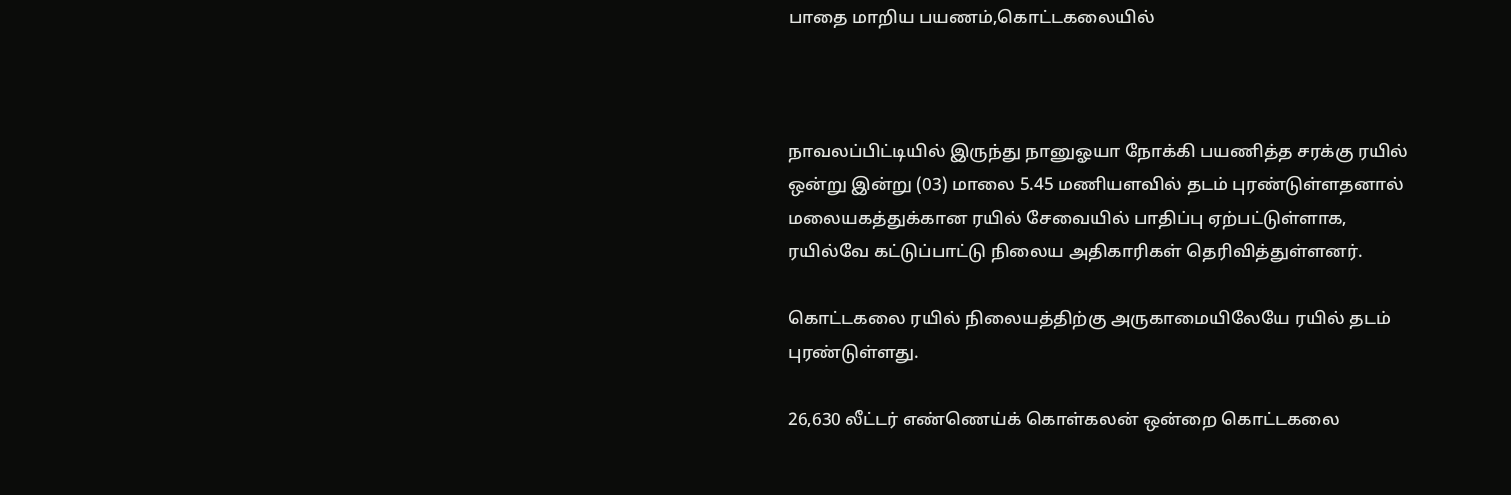பாதை மாறிய பயணம்,கொட்டகலையில்



நாவலப்பிட்டியில் இருந்து நானுஓயா நோக்கி பயணித்த சரக்கு ரயில் ஒன்று இன்று (03) மாலை 5.45 மணியளவில் தடம் புரண்டுள்ளதனால் மலையகத்துக்கான ரயில் சேவையில் பாதிப்பு ஏற்பட்டுள்ளாக, ரயில்வே கட்டுப்பாட்டு நிலைய அதிகாரிகள் தெரிவித்துள்ளனர்.

கொட்டகலை ரயில் நிலையத்திற்கு அருகாமையிலேயே ரயில் தடம் புரண்டுள்ளது.

26,630 லீட்டர் எண்ணெய்க் கொள்கலன் ஒன்றை கொட்டகலை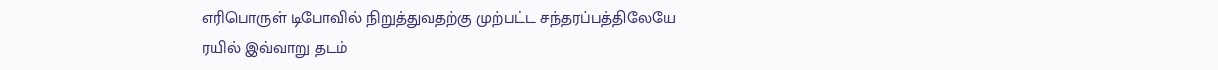எரிபொருள் டிபோவில் நிறுத்துவதற்கு முற்பட்ட சந்தரப்பத்திலேயே ரயில் இவ்வாறு தடம்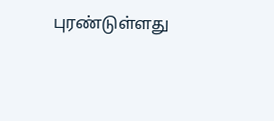புரண்டுள்ளது